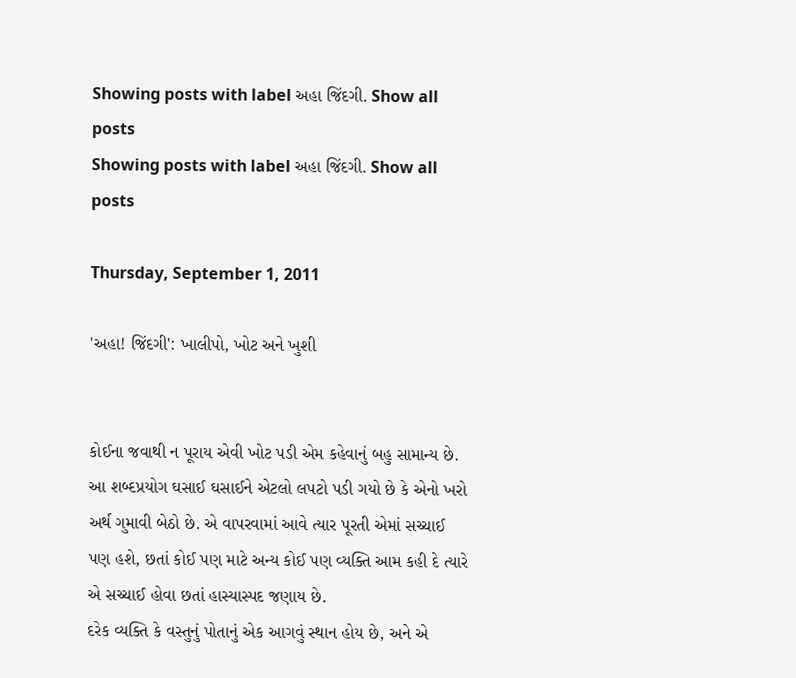Showing posts with label અહા જિંદગી. Show all posts
Showing posts with label અહા જિંદગી. Show all posts

Thursday, September 1, 2011

'અહા! જિંદગી': ખાલીપો, ખોટ અને ખુશી


કોઈના જવાથી ન પૂરાય એવી ખોટ પડી એમ કહેવાનું બહુ સામાન્ય છે. આ શબ્દપ્રયોગ ઘસાઈ ઘસાઈને એટલો લપટો પડી ગયો છે કે એનો ખરો અર્થ ગુમાવી બેઠો છે. એ વાપરવામાં આવે ત્યાર પૂરતી એમાં સચ્ચાઈ પણ હશે, છતાં કોઈ પણ માટે અન્ય કોઈ પણ વ્યક્તિ આમ કહી દે ત્યારે એ સચ્ચાઈ હોવા છતાં હાસ્યાસ્પદ જણાય છે.
દરેક વ્યક્તિ કે વસ્તુનું પોતાનું એક આગવું સ્થાન હોય છે, અને એ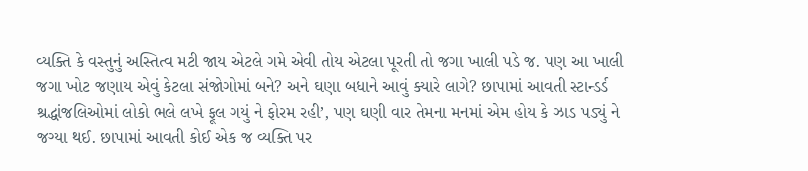વ્યક્તિ કે વસ્તુનું અસ્તિત્વ મટી જાય એટલે ગમે એવી તોય એટલા પૂરતી તો જગા ખાલી પડે જ. પણ આ ખાલી જગા ખોટ જણાય એવું કેટલા સંજોગોમાં બને? અને ઘણા બધાને આવું ક્યારે લાગે? છાપામાં આવતી સ્ટાન્ડર્ડ શ્રદ્ધાંજલિઓમાં લોકો ભલે લખે ફૂલ ગયું ને ફોરમ રહી’, પણ ઘણી વાર તેમના મનમાં એમ હોય કે ઝાડ પડ્યું ને જગ્યા થઈ. છાપામાં આવતી કોઈ એક જ વ્યક્તિ પર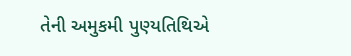તેની અમુકમી પુણ્યતિથિએ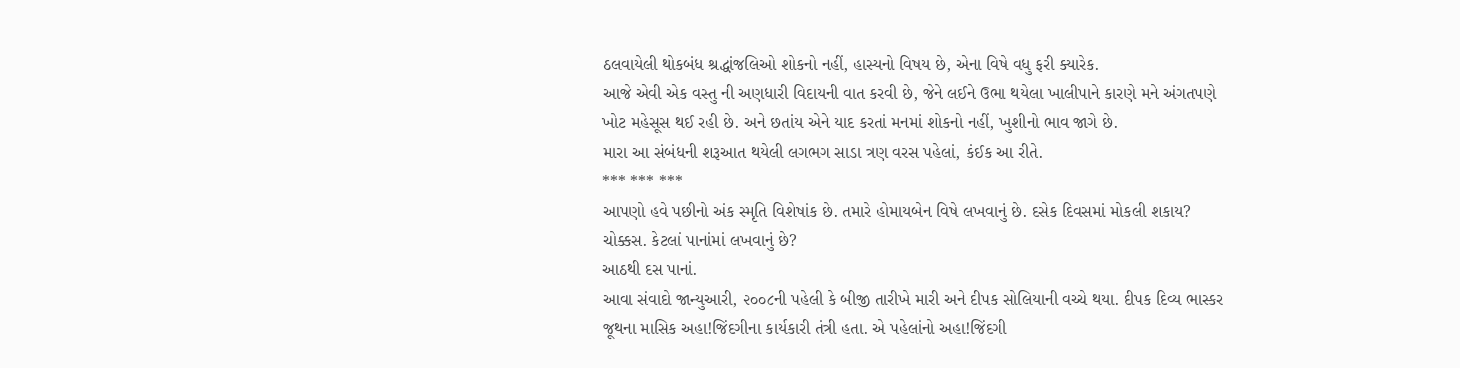ઠલવાયેલી થોકબંધ શ્રદ્ધાંજલિઓ શોકનો નહીં, હાસ્યનો વિષય છે, એના વિષે વધુ ફરી ક્યારેક.
આજે એવી એક વસ્તુ ની અણધારી વિદાયની વાત કરવી છે, જેને લઈને ઉભા થયેલા ખાલીપાને કારણે મને અંગતપણે ખોટ મહેસૂસ થઈ રહી છે. અને છતાંય એને યાદ કરતાં મનમાં શોકનો નહીં, ખુશીનો ભાવ જાગે છે.
મારા આ સંબંધની શરૂઆત થયેલી લગભગ સાડા ત્રણ વરસ પહેલાં, કંઈક આ રીતે.
*** *** ***
આપણો હવે પછીનો અંક સ્મૃતિ વિશેષાંક છે. તમારે હોમાયબેન વિષે લખવાનું છે. દસેક દિવસમાં મોકલી શકાય?
ચોક્કસ. કેટલાં પાનાંમાં લખવાનું છે?
આઠથી દસ પાનાં.
આવા સંવાદો જાન્યુઆરી, ૨૦૦૮ની પહેલી કે બીજી તારીખે મારી અને દીપક સોલિયાની વચ્ચે થયા. દીપક દિવ્ય ભાસ્કર જૂથના માસિક અહા!જિંદગીના કાર્યકારી તંત્રી હતા. એ પહેલાંનો અહા!જિંદગી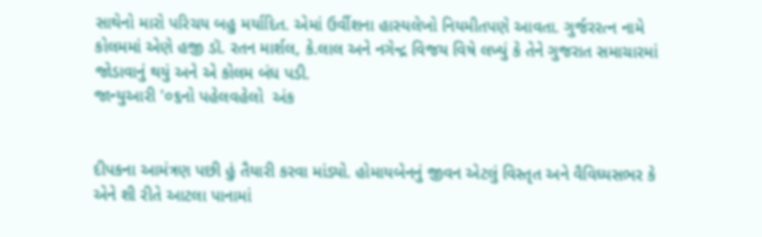સાથેનો મારો પરિચય બહુ મર્યાદિત. એમાં ઉર્વીશના હાસ્યલેખો નિયમીતપણે આવતા. ગુર્જરરત્ન નામે કોલમમાં એણે હજી ડૉ. રતન માર્શલ, કે.લાલ અને નગેન્દ્ર વિજય વિષે લખ્યું કે તેને ગુજરાત સમાચારમાં જોડાવાનું થયું અને એ કોલમ બંધ પડી.
જાન્યુઆરી '૦૬નો પહેલવહેલો  અંક


દીપકના આમંત્રણ પછી હું તૈયારી કરવા માંડ્યો. હોમાયબેનનું જીવન એટલું વિસ્તૃત અને વૈવિધ્યસભર કે એને શી રીતે આટલા પાનામાં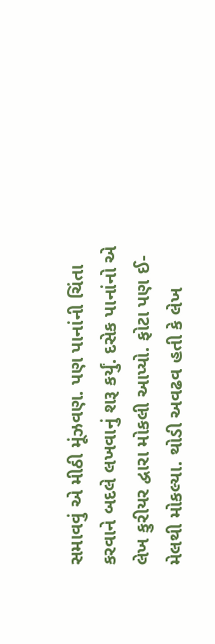સમાવવું એ મીઠી મૂંઝવણ. પણ પાનાંની ચિંતા કરવાને બદલે લખવાનું શરૂ કર્યું. દસેક પાનાંનો એ લેખ કુરીયર દ્વારા મોકલી આપ્યો. ફોટા પણ ઈ-મેલથી મોકલ્યા. થોડી અવઢવ હતી કે લેખ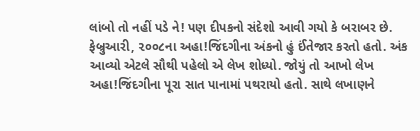લાંબો તો નહીં પડે ને! પણ દીપકનો સંદેશો આવી ગયો કે બરાબર છે. ફેબ્રુઆરી, ૨૦૦૮ના અહા!જિંદગીના અંકનો હું ઈંતેજાર કરતો હતો. અંક આવ્યો એટલે સૌથી પહેલો એ લેખ શોધ્યો. જોયું તો આખો લેખ અહા!જિંદગીના પૂરા સાત પાનામાં પથરાયો હતો. સાથે લખાણને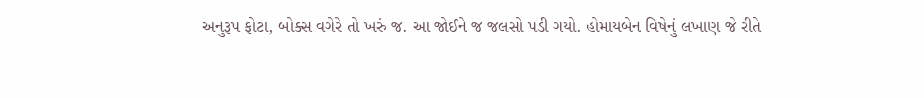અનુરૂપ ફોટા, બોક્સ વગેરે તો ખરું જ. આ જોઈને જ જલસો પડી ગયો. હોમાયબેન વિષેનું લખાણ જે રીતે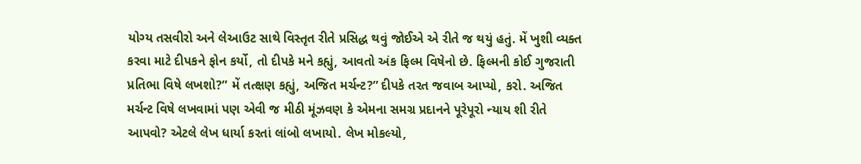યોગ્ય તસવીરો અને લેઆઉટ સાથે વિસ્તૃત રીતે પ્રસિદ્ધ થવું જોઈએ એ રીતે જ થયું હતું. મેં ખુશી વ્યક્ત કરવા માટે દીપકને ફોન કર્યો, તો દીપકે મને કહ્યું, આવતો અંક ફિલ્મ વિષેનો છે. ફિલ્મની કોઈ ગુજરાતી પ્રતિભા વિષે લખશો?” મેં તત્ક્ષણ કહ્યું, અજિત મર્ચન્ટ?” દીપકે તરત જવાબ આપ્યો, કરો. અજિત મર્ચન્ટ વિષે લખવામાં પણ એવી જ મીઠી મૂંઝવણ કે એમના સમગ્ર પ્રદાનને પૂરેપૂરો ન્યાય શી રીતે આપવો? એટલે લેખ ધાર્યા કરતાં લાંબો લખાયો. લેખ મોકલ્યો,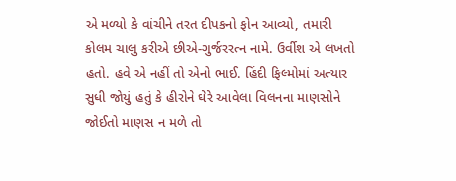એ મળ્યો કે વાંચીને તરત દીપકનો ફોન આવ્યો, તમારી કોલમ ચાલુ કરીએ છીએ-ગુર્જરરત્ન નામે. ઉર્વીશ એ લખતો હતો. હવે એ નહીં તો એનો ભાઈ. હિંદી ફિલ્મોમાં અત્યાર સુધી જોયું હતું કે હીરોને ઘેરે આવેલા વિલનના માણસોને જોઈતો માણસ ન મળે તો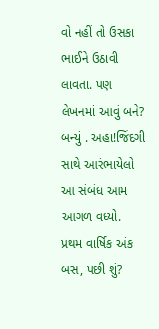વો નહીં તો ઉસકા ભાઈને ઉઠાવી લાવતા. પણ લેખનમાં આવું બને? બન્યું . અહા!જિંદગી સાથે આરંભાયેલો આ સંબંધ આમ આગળ વધ્યો.
પ્રથમ વાર્ષિક અંક
બસ, પછી શું?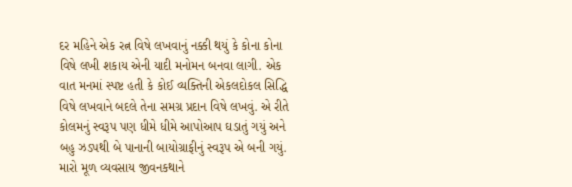દર મહિને એક રત્ન વિષે લખવાનું નક્કી થયું કે કોના કોના વિષે લખી શકાય એની યાદી મનોમન બનવા લાગી. એક વાત મનમાં સ્પષ્ટ હતી કે કોઈ વ્યક્તિની એકલદોકલ સિદ્ધિ વિષે લખવાને બદલે તેના સમગ્ર પ્રદાન વિષે લખવું. એ રીતે કોલમનું સ્વરૂપ પણ ધીમે ધીમે આપોઆપ ઘડાતું ગયું અને બહુ ઝડપથી બે પાનાની બાયોગ્રાફીનું સ્વરૂપ એ બની ગયું. મારો મૂળ વ્યવસાય જીવનકથાને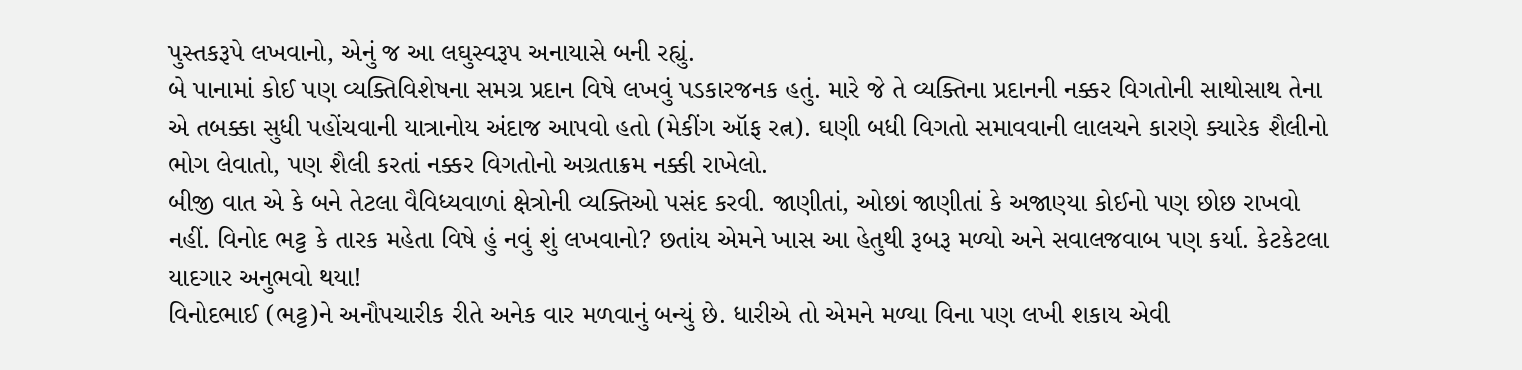પુસ્તકરૂપે લખવાનો, એનું જ આ લઘુસ્વરૂપ અનાયાસે બની રહ્યું.
બે પાનામાં કોઈ પણ વ્યક્તિવિશેષના સમગ્ર પ્રદાન વિષે લખવું પડકારજનક હતું. મારે જે તે વ્યક્તિના પ્રદાનની નક્કર વિગતોની સાથોસાથ તેના એ તબક્કા સુધી પહોંચવાની યાત્રાનોય અંદાજ આપવો હતો (મેકીંગ ઑફ રત્ન). ઘણી બધી વિગતો સમાવવાની લાલચને કારણે ક્યારેક શૈલીનો ભોગ લેવાતો, પણ શૈલી કરતાં નક્કર વિગતોનો અગ્રતાક્રમ નક્કી રાખેલો.
બીજી વાત એ કે બને તેટલા વૈવિધ્યવાળાં ક્ષેત્રોની વ્યક્તિઓ પસંદ કરવી. જાણીતાં, ઓછાં જાણીતાં કે અજાણ્યા કોઈનો પણ છોછ રાખવો નહીં. વિનોદ ભટ્ટ કે તારક મહેતા વિષે હું નવું શું લખવાનો? છતાંય એમને ખાસ આ હેતુથી રૂબરૂ મળ્યો અને સવાલજવાબ પણ કર્યા. કેટકેટલા યાદગાર અનુભવો થયા!
વિનોદભાઈ (ભટ્ટ)ને અનૌપચારીક રીતે અનેક વાર મળવાનું બન્યું છે. ધારીએ તો એમને મળ્યા વિના પણ લખી શકાય એવી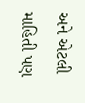અને એટલી માહિતી પણ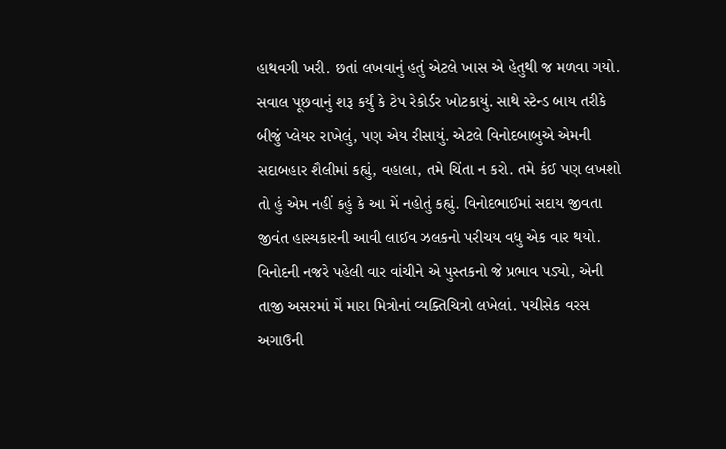હાથવગી ખરી. છતાં લખવાનું હતું એટલે ખાસ એ હેતુથી જ મળવા ગયો. સવાલ પૂછવાનું શરૂ કર્યું કે ટેપ રેકોર્ડર ખોટકાયું. સાથે સ્ટેન્ડ બાય તરીકે બીજું પ્લેયર રાખેલું, પણ એય રીસાયું. એટલે વિનોદબાબુએ એમની સદાબહાર શૈલીમાં કહ્યું, વહાલા, તમે ચિંતા ન કરો. તમે કંઈ પણ લખશો તો હું એમ નહીં કહું કે આ મેં નહોતું કહ્યું. વિનોદભાઈમાં સદાય જીવતા જીવંત હાસ્યકારની આવી લાઈવ ઝલકનો પરીચય વધુ એક વાર થયો.
વિનોદની નજરે પહેલી વાર વાંચીને એ પુસ્તકનો જે પ્રભાવ પડ્યો, એની તાજી અસરમાં મેં મારા મિત્રોનાં વ્યક્તિચિત્રો લખેલાં. પચીસેક વરસ અગાઉની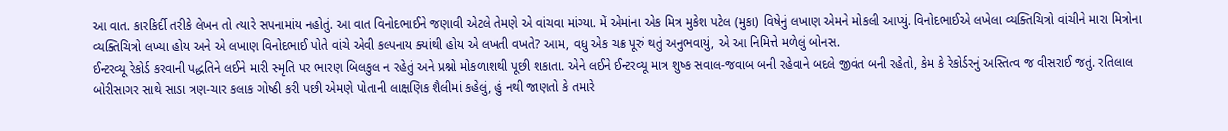આ વાત. કારકિર્દી તરીકે લેખન તો ત્યારે સપનામાંય નહોતું. આ વાત વિનોદભાઈને જણાવી એટલે તેમણે એ વાંચવા માંગ્યા. મેં એમાંના એક મિત્ર મુકેશ પટેલ (મુકા) વિષેનું લખાણ એમને મોકલી આપ્યું. વિનોદભાઈએ લખેલા વ્યક્તિચિત્રો વાંચીને મારા મિત્રોના વ્યક્તિચિત્રો લખ્યા હોય અને એ લખાણ વિનોદભાઈ પોતે વાંચે એવી કલ્પનાય ક્યાંથી હોય એ લખતી વખતે? આમ, વધુ એક ચક્ર પૂરું થતું અનુભવાયું, એ આ નિમિત્તે મળેલું બોનસ.
ઈન્ટરવ્યૂ રેકોર્ડ કરવાની પદ્ધતિને લઈને મારી સ્મૃતિ પર ભારણ બિલકુલ ન રહેતું અને પ્રશ્નો મોકળાશથી પૂછી શકાતા. એને લઈને ઈન્ટરવ્યૂ માત્ર શુષ્ક સવાલ-જવાબ બની રહેવાને બદલે જીવંત બની રહેતો, કેમ કે રેકોર્ડરનું અસ્તિત્વ જ વીસરાઈ જતું. રતિલાલ બોરીસાગર સાથે સાડા ત્રણ-ચાર કલાક ગોષ્ઠી કરી પછી એમણે પોતાની લાક્ષણિક શૈલીમાં કહેલું, હું નથી જાણતો કે તમારે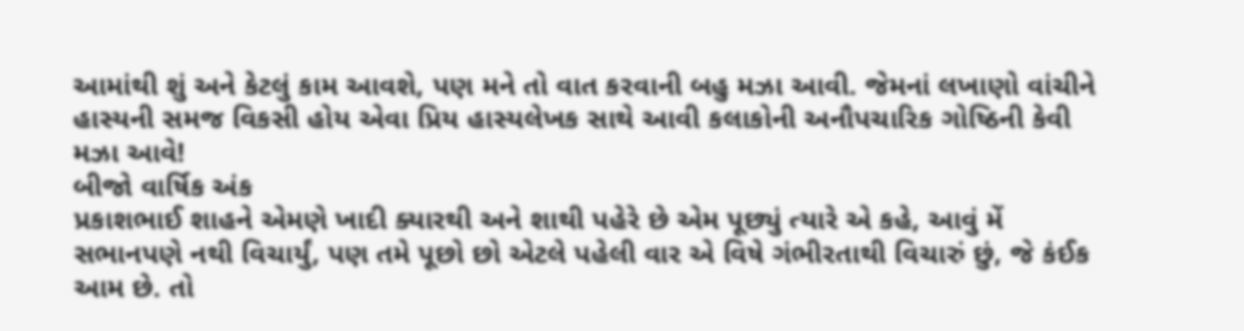આમાંથી શું અને કેટલું કામ આવશે, પણ મને તો વાત કરવાની બહુ મઝા આવી. જેમનાં લખાણો વાંચીને હાસ્યની સમજ વિકસી હોય એવા પ્રિય હાસ્યલેખક સાથે આવી કલાકોની અનૌપચારિક ગોષ્ઠિની કેવી મઝા આવે!
બીજો વાર્ષિક અંક
પ્રકાશભાઈ શાહને એમણે ખાદી ક્યારથી અને શાથી પહેરે છે એમ પૂછ્યું ત્યારે એ કહે, આવું મેં સભાનપણે નથી વિચાર્યું, પણ તમે પૂછો છો એટલે પહેલી વાર એ વિષે ગંભીરતાથી વિચારું છું, જે કંઈક આમ છે. તો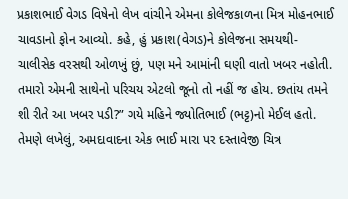પ્રકાશભાઈ વેગડ વિષેનો લેખ વાંચીને એમના કોલેજકાળના મિત્ર મોહનભાઈ ચાવડાનો ફોન આવ્યો. કહે, હું પ્રકાશ(વેગડ)ને કોલેજના સમયથી- ચાલીસેક વરસથી ઓળખું છું, પણ મને આમાંની ઘણી વાતો ખબર નહોતી. તમારો એમની સાથેનો પરિચય એટલો જૂનો તો નહીં જ હોય. છતાંય તમને શી રીતે આ ખબર પડી?” ગયે મહિને જ્યોતિભાઈ (ભટ્ટ)નો મેઈલ હતો. તેમણે લખેલું, અમદાવાદના એક ભાઈ મારા પર દસ્તાવેજી ચિત્ર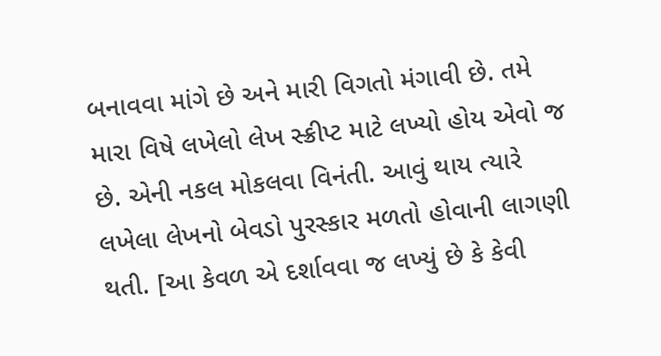બનાવવા માંગે છે અને મારી વિગતો મંગાવી છે. તમે મારા વિષે લખેલો લેખ સ્ક્રીપ્ટ માટે લખ્યો હોય એવો જ છે. એની નકલ મોકલવા વિનંતી. આવું થાય ત્યારે લખેલા લેખનો બેવડો પુરસ્કાર મળતો હોવાની લાગણી થતી. [આ કેવળ એ દર્શાવવા જ લખ્યું છે કે કેવી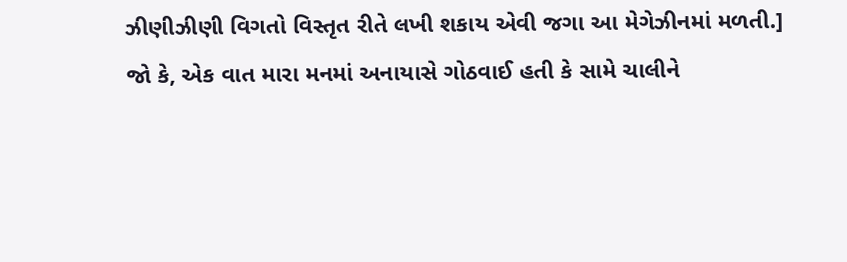ઝીણીઝીણી વિગતો વિસ્તૃત રીતે લખી શકાય એવી જગા આ મેગેઝીનમાં મળતી.]
જો કે, એક વાત મારા મનમાં અનાયાસે ગોઠવાઈ હતી કે સામે ચાલીને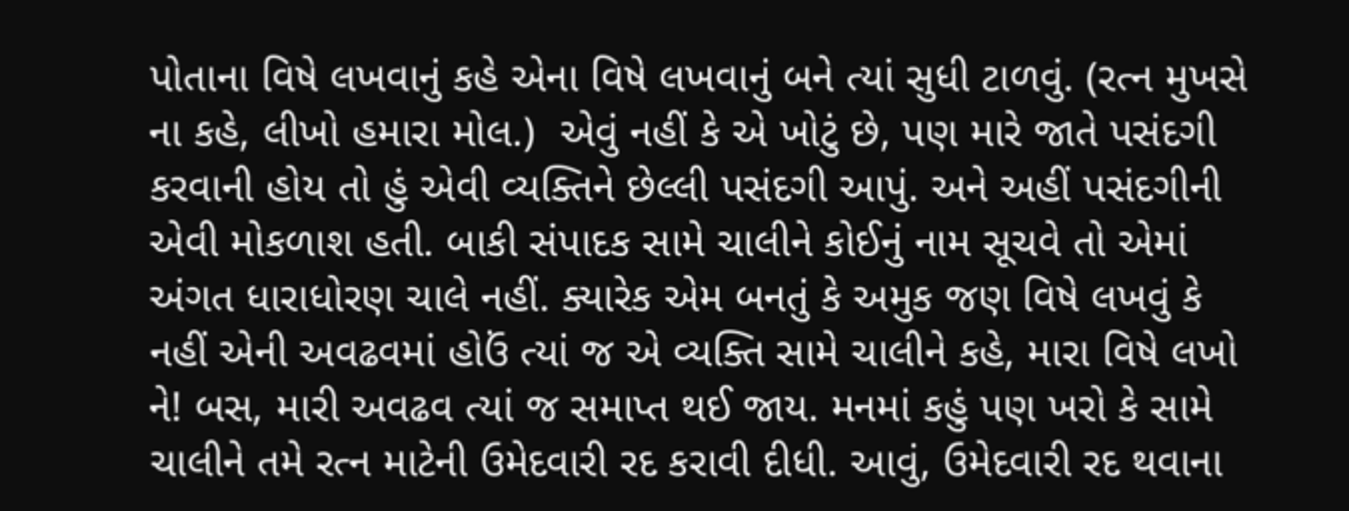પોતાના વિષે લખવાનું કહે એના વિષે લખવાનું બને ત્યાં સુધી ટાળવું. (રત્ન મુખસે ના કહે, લીખો હમારા મોલ.)  એવું નહીં કે એ ખોટું છે, પણ મારે જાતે પસંદગી કરવાની હોય તો હું એવી વ્યક્તિને છેલ્લી પસંદગી આપું. અને અહીં પસંદગીની એવી મોકળાશ હતી. બાકી સંપાદક સામે ચાલીને કોઈનું નામ સૂચવે તો એમાં અંગત ધારાધોરણ ચાલે નહીં. ક્યારેક એમ બનતું કે અમુક જણ વિષે લખવું કે નહીં એની અવઢવમાં હોઉં ત્યાં જ એ વ્યક્તિ સામે ચાલીને કહે, મારા વિષે લખો ને! બસ, મારી અવઢવ ત્યાં જ સમાપ્ત થઈ જાય. મનમાં કહું પણ ખરો કે સામે ચાલીને તમે રત્ન માટેની ઉમેદવારી રદ કરાવી દીધી. આવું, ઉમેદવારી રદ થવાના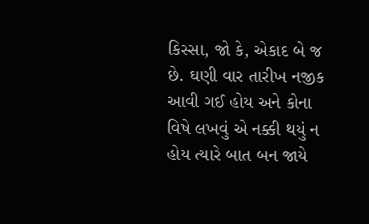કિસ્સા, જો કે, એકાદ બે જ છે. ઘણી વાર તારીખ નજીક આવી ગઈ હોય અને કોના વિષે લખવું એ નક્કી થયું ન હોય ત્યારે બાત બન જાયે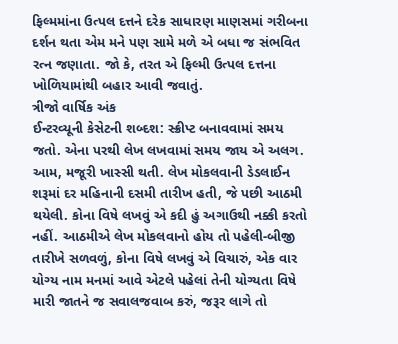ફિલ્મમાંના ઉત્પલ દત્તને દરેક સાધારણ માણસમાં ગરીબના દર્શન થતા એમ મને પણ સામે મળે એ બધા જ સંભવિત રત્ન જણાતા. જો કે, તરત એ ફિલ્મી ઉત્પલ દત્તના ખોળિયામાંથી બહાર આવી જવાતું.
ત્રીજો વાર્ષિક અંક
ઈન્ટરવ્યૂની કેસેટની શબ્દશ: સ્ક્રીપ્ટ બનાવવામાં સમય જતો. એના પરથી લેખ લખવામાં સમય જાય એ અલગ. આમ, મજૂરી ખાસ્સી થતી. લેખ મોકલવાની ડેડલાઈન શરૂમાં દર મહિનાની દસમી તારીખ હતી, જે પછી આઠમી થયેલી. કોના વિષે લખવું એ કદી હું અગાઉથી નક્કી કરતો નહીં. આઠમીએ લેખ મોકલવાનો હોય તો પહેલી-બીજી તારીખે સળવળું, કોના વિષે લખવું એ વિચારું, એક વાર યોગ્ય નામ મનમાં આવે એટલે પહેલાં તેની યોગ્યતા વિષે મારી જાતને જ સવાલજવાબ કરું, જરૂર લાગે તો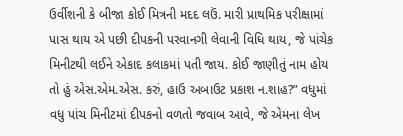ઉર્વીશની કે બીજા કોઈ મિત્રની મદદ લઉં. મારી પ્રાથમિક પરીક્ષામાં પાસ થાય એ પછી દીપકની પરવાનગી લેવાની વિધિ થાય, જે પાંચેક મિનીટથી લઈને એકાદ કલાકમાં પતી જાય. કોઈ જાણીતું નામ હોય તો હું એસ.એમ.એસ. કરું, હાઉ અબાઉટ પ્રકાશ ન.શાહ?” વધુમાં વધુ પાંચ મિનીટમાં દીપકનો વળતો જવાબ આવે, જે એમના લેખ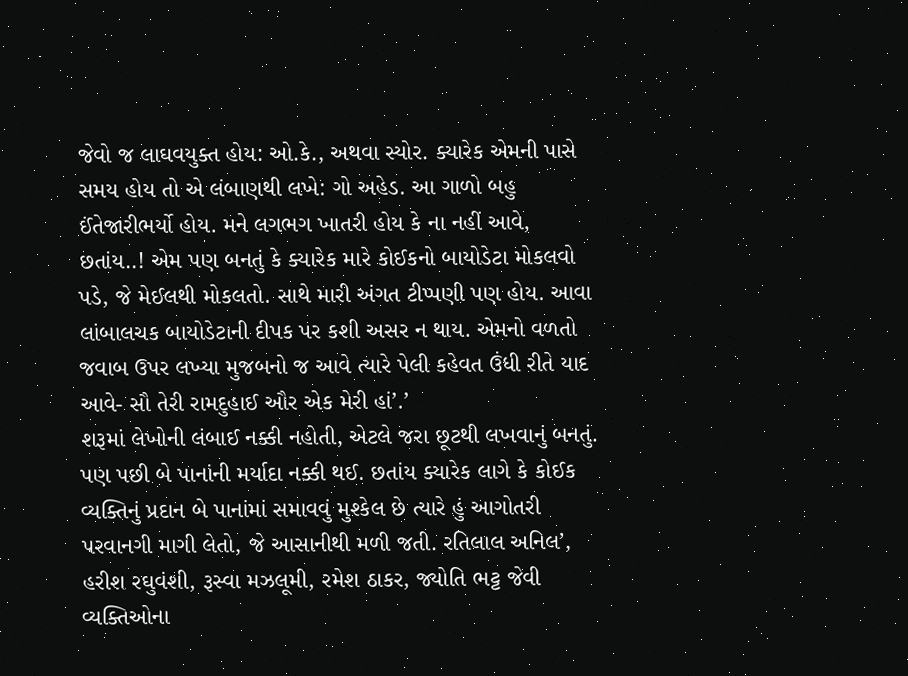જેવો જ લાઘવયુક્ત હોય: ઓ.કે., અથવા સ્યોર. ક્યારેક એમની પાસે સમય હોય તો એ લંબાણથી લખે: ગો અહેડ. આ ગાળો બહુ ઈંતેજારીભર્યો હોય. મને લગભગ ખાતરી હોય કે ના નહીં આવે, છતાંય..! એમ પણ બનતું કે ક્યારેક મારે કોઈકનો બાયોડેટા મોકલવો પડે, જે મેઈલથી મોકલતો. સાથે મારી અંગત ટીપ્પણી પણ હોય. આવા લાંબાલચક બાયોડેટાની દીપક પર કશી અસર ન થાય. એમનો વળતો જવાબ ઉપર લખ્યા મુજબનો જ આવે ત્યારે પેલી કહેવત ઉંધી રીતે યાદ આવે- સૌ તેરી રામદુહાઈ ઔર એક મેરી હાં’.’
શરૂમાં લેખોની લંબાઈ નક્કી નહોતી, એટલે જરા છૂટથી લખવાનું બનતું. પણ પછી બે પાનાંની મર્યાદા નક્કી થઈ. છતાંય ક્યારેક લાગે કે કોઈક વ્યક્તિનું પ્રદાન બે પાનાંમાં સમાવવું મુશ્કેલ છે ત્યારે હું આગોતરી પરવાનગી માગી લેતો, જે આસાનીથી મળી જતી. રતિલાલ અનિલ’, હરીશ રઘુવંશી, રૂસ્વા મઝલૂમી, રમેશ ઠાકર, જ્યોતિ ભટ્ટ જેવી વ્યક્તિઓના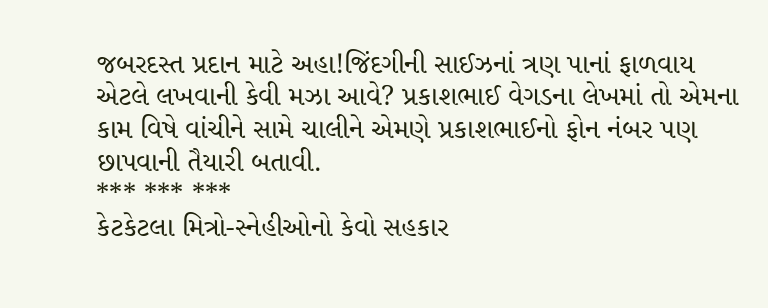જબરદસ્ત પ્રદાન માટે અહા!જિંદગીની સાઈઝનાં ત્રણ પાનાં ફાળવાય એટલે લખવાની કેવી મઝા આવે? પ્રકાશભાઈ વેગડના લેખમાં તો એમના કામ વિષે વાંચીને સામે ચાલીને એમણે પ્રકાશભાઈનો ફોન નંબર પણ છાપવાની તૈયારી બતાવી.
*** *** ***
કેટકેટલા મિત્રો-સ્નેહીઓનો કેવો સહકાર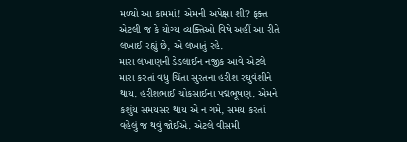મળ્યો આ કામમાં! એમની અપેક્ષા શી? ફક્ત એટલી જ કે યોગ્ય વ્યક્તિઓ વિષે અહીં આ રીતે લખાઈ રહ્યું છે, એ લખાતું રહે.
મારા લખાણની ડેડલાઈન નજીક આવે એટલે મારા કરતાં વધુ ચિંતા સુરતના હરીશ રઘુવંશીને થાય. હરીશભાઈ ચોકસાઈના પદ્મભૂષણ. એમને કશુંય સમયસર થાય એ ન ગમે, સમય કરતાં વહેલું જ થવું જોઈએ. એટલે વીસમી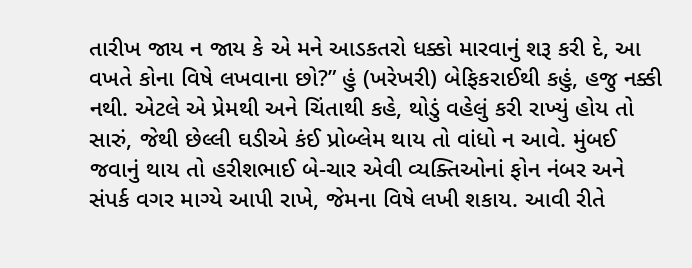તારીખ જાય ન જાય કે એ મને આડકતરો ધક્કો મારવાનું શરૂ કરી દે, આ વખતે કોના વિષે લખવાના છો?” હું (ખરેખરી) બેફિકરાઈથી કહું, હજુ નક્કી નથી. એટલે એ પ્રેમથી અને ચિંતાથી કહે, થોડું વહેલું કરી રાખ્યું હોય તો સારું, જેથી છેલ્લી ઘડીએ કંઈ પ્રોબ્લેમ થાય તો વાંધો ન આવે. મુંબઈ જવાનું થાય તો હરીશભાઈ બે-ચાર એવી વ્યક્તિઓનાં ફોન નંબર અને સંપર્ક વગર માગ્યે આપી રાખે, જેમના વિષે લખી શકાય. આવી રીતે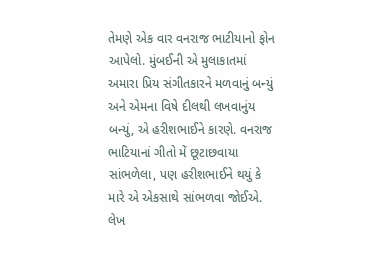તેમણે એક વાર વનરાજ ભાટીયાનો ફોન આપેલો. મુંબઈની એ મુલાકાતમાં અમારા પ્રિય સંગીતકારને મળવાનું બન્યું અને એમના વિષે દીલથી લખવાનુંય બન્યું, એ હરીશભાઈને કારણે. વનરાજ ભાટિયાનાં ગીતો મેં છૂટાછવાયા સાંભળેલા, પણ હરીશભાઈને થયું કે મારે એ એકસાથે સાંભળવા જોઈએ. લેખ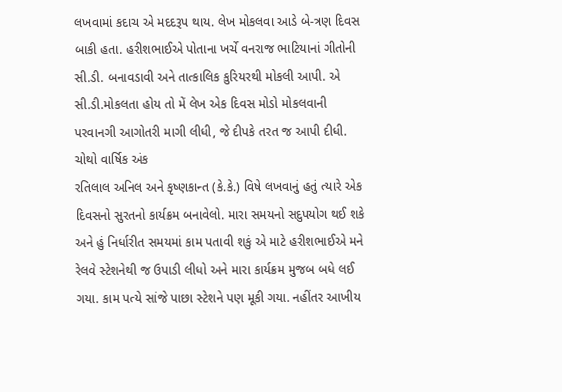લખવામાં કદાચ એ મદદરૂપ થાય. લેખ મોકલવા આડે બે-ત્રણ દિવસ બાકી હતા. હરીશભાઈએ પોતાના ખર્ચે વનરાજ ભાટિયાનાં ગીતોની સી.ડી. બનાવડાવી અને તાત્કાલિક કુરિયરથી મોકલી આપી. એ સી.ડી.મોકલતા હોય તો મેં લેખ એક દિવસ મોડો મોકલવાની પરવાનગી આગોતરી માગી લીધી, જે દીપકે તરત જ આપી દીધી.
ચોથો વાર્ષિક અંક
રતિલાલ અનિલ અને કૃષ્ણકાન્ત (કે.કે.) વિષે લખવાનું હતું ત્યારે એક દિવસનો સુરતનો કાર્યક્રમ બનાવેલો. મારા સમયનો સદુપયોગ થઈ શકે અને હું નિર્ધારીત સમયમાં કામ પતાવી શકું એ માટે હરીશભાઈએ મને રેલવે સ્ટેશનેથી જ ઉપાડી લીધો અને મારા કાર્યક્રમ મુજબ બધે લઈ ગયા. કામ પત્યે સાંજે પાછા સ્ટેશને પણ મૂકી ગયા. નહીંતર આખીય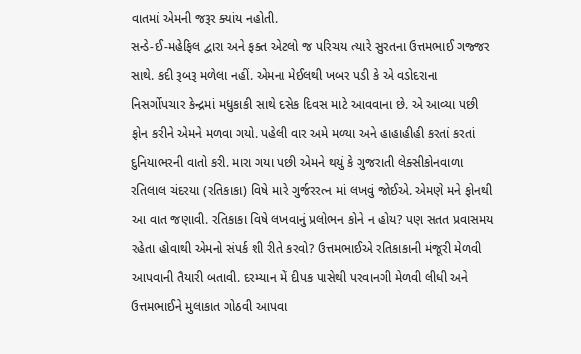વાતમાં એમની જરૂર ક્યાંય નહોતી.
સન્ડે-ઈ-મહેફિલ દ્વારા અને ફક્ત એટલો જ પરિચય ત્યારે સુરતના ઉત્તમભાઈ ગજ્જર સાથે. કદી રૂબરૂ મળેલા નહીં. એમના મેઈલથી ખબર પડી કે એ વડોદરાના નિસર્ગોપચાર કેન્દ્રમાં મધુકાકી સાથે દસેક દિવસ માટે આવવાના છે. એ આવ્યા પછી ફોન કરીને એમને મળવા ગયો. પહેલી વાર અમે મળ્યા અને હાહાહીહી કરતાં કરતાં દુનિયાભરની વાતો કરી. મારા ગયા પછી એમને થયું કે ગુજરાતી લેક્સીકોનવાળા રતિલાલ ચંદરયા (રતિકાકા) વિષે મારે ગુર્જરરત્ન માં લખવું જોઈએ. એમણે મને ફોનથી આ વાત જણાવી. રતિકાકા વિષે લખવાનું પ્રલોભન કોને ન હોય? પણ સતત પ્રવાસમય રહેતા હોવાથી એમનો સંપર્ક શી રીતે કરવો? ઉત્તમભાઈએ રતિકાકાની મંજૂરી મેળવી આપવાની તૈયારી બતાવી. દરમ્યાન મેં દીપક પાસેથી પરવાનગી મેળવી લીધી અને ઉત્તમભાઈને મુલાકાત ગોઠવી આપવા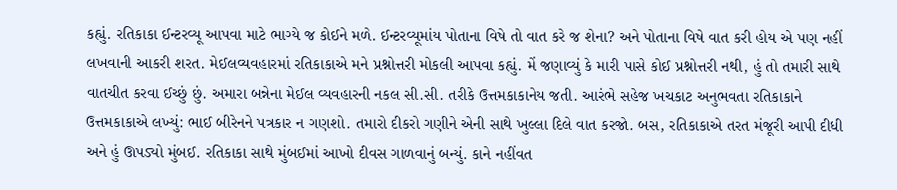કહ્યું. રતિકાકા ઈન્ટરવ્યૂ આપવા માટે ભાગ્યે જ કોઈને મળે. ઈન્ટરવ્યૂમાંય પોતાના વિષે તો વાત કરે જ શેના? અને પોતાના વિષે વાત કરી હોય એ પણ નહીં લખવાની આકરી શરત. મેઈલવ્યવહારમાં રતિકાકાએ મને પ્રશ્નોત્તરી મોકલી આપવા કહ્યું. મેં જણાવ્યું કે મારી પાસે કોઈ પ્રશ્નોત્તરી નથી, હું તો તમારી સાથે વાતચીત કરવા ઈચ્છું છું. અમારા બન્નેના મેઈલ વ્યવહારની નકલ સી.સી. તરીકે ઉત્તમકાકાનેય જતી. આરંભે સહેજ ખચકાટ અનુભવતા રતિકાકાને ઉત્તમકાકાએ લખ્યું: ભાઈ બીરેનને પત્રકાર ન ગણશો. તમારો દીકરો ગણીને એની સાથે ખુલ્લા દિલે વાત કરજો. બસ, રતિકાકાએ તરત મંજૂરી આપી દીધી અને હું ઊપડ્યો મુંબઈ. રતિકાકા સાથે મુંબઈમાં આખો દીવસ ગાળવાનું બન્યું. કાને નહીંવત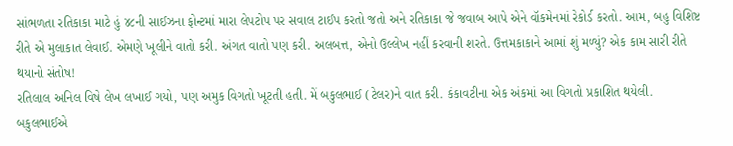સાંભળતા રતિકાકા માટે હું ૪૮ની સાઈઝના ફોન્ટમાં મારા લેપટોપ પર સવાલ ટાઈપ કરતો જતો અને રતિકાકા જે જવાબ આપે એને વૉકમેનમાં રેકોર્ડ કરતો. આમ, બહુ વિશિષ્ટ રીતે એ મુલાકાત લેવાઈ. એમણે ખૂલીને વાતો કરી. અંગત વાતો પણ કરી. અલબત્ત, એનો ઉલ્લેખ નહીં કરવાની શરતે. ઉત્તમકાકાને આમાં શું મળ્યું? એક કામ સારી રીતે થયાનો સંતોષ!
રતિલાલ અનિલ વિષે લેખ લખાઈ ગયો, પણ અમુક વિગતો ખૂટતી હતી. મેં બકુલભાઈ (ટેલર)ને વાત કરી. કંકાવટીના એક અંકમાં આ વિગતો પ્રકાશિત થયેલી. બકુલભાઈએ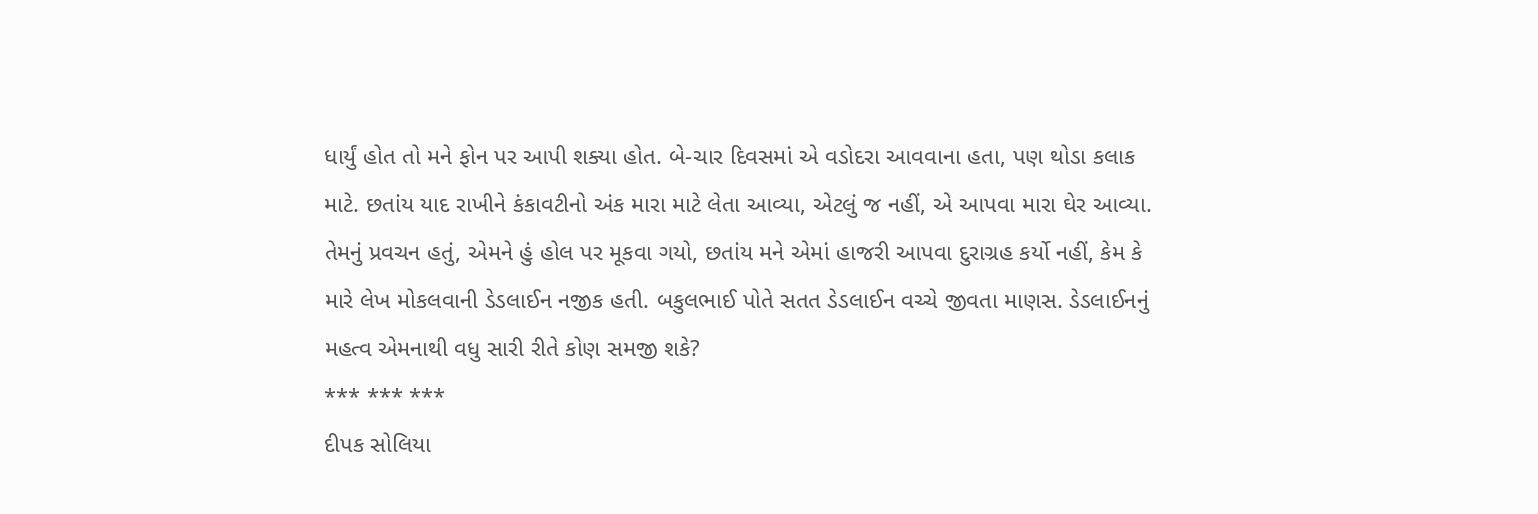ધાર્યું હોત તો મને ફોન પર આપી શક્યા હોત. બે-ચાર દિવસમાં એ વડોદરા આવવાના હતા, પણ થોડા કલાક માટે. છતાંય યાદ રાખીને કંકાવટીનો અંક મારા માટે લેતા આવ્યા, એટલું જ નહીં, એ આપવા મારા ઘેર આવ્યા. તેમનું પ્રવચન હતું, એમને હું હોલ પર મૂકવા ગયો, છતાંય મને એમાં હાજરી આપવા દુરાગ્રહ કર્યો નહીં, કેમ કે મારે લેખ મોકલવાની ડેડલાઈન નજીક હતી. બકુલભાઈ પોતે સતત ડેડલાઈન વચ્ચે જીવતા માણસ. ડેડલાઈનનું મહત્વ એમનાથી વધુ સારી રીતે કોણ સમજી શકે?
*** *** ***
દીપક સોલિયા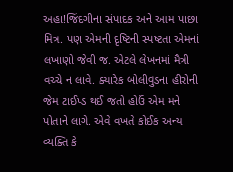અહા!જિંદગીના સંપાદક અને આમ પાછા મિત્ર. પણ એમની દૃષ્ટિની સ્પષ્ટતા એમનાં લખાણો જેવી જ. એટલે લેખનમાં મૈત્રી વચ્ચે ન લાવે. ક્યારેક બોલીવુડના હીરોની જેમ ટાઈપ્ડ થઈ જતો હોઉં એમ મને પોતાને લાગે. એવે વખતે કોઈક અન્ય વ્યક્તિ કે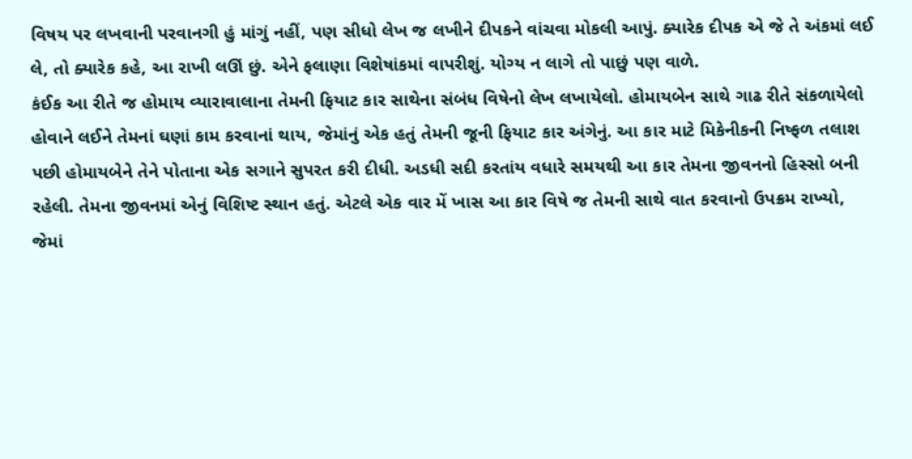વિષય પર લખવાની પરવાનગી હું માંગું નહીં, પણ સીધો લેખ જ લખીને દીપકને વાંચવા મોકલી આપું. ક્યારેક દીપક એ જે તે અંકમાં લઈ લે, તો ક્યારેક કહે, આ રાખી લઊં છું. એને ફલાણા વિશેષાંકમાં વાપરીશું. યોગ્ય ન લાગે તો પાછું પણ વાળે.
કંઈક આ રીતે જ હોમાય વ્યારાવાલાના તેમની ફિયાટ કાર સાથેના સંબંધ વિષેનો લેખ લખાયેલો. હોમાયબેન સાથે ગાઢ રીતે સંકળાયેલો હોવાને લઈને તેમનાં ઘણાં કામ કરવાનાં થાય, જેમાંનું એક હતું તેમની જૂની ફિયાટ કાર અંગેનું. આ કાર માટે મિકેનીકની નિષ્ફળ તલાશ પછી હોમાયબેને તેને પોતાના એક સગાને સુપરત કરી દીધી. અડધી સદી કરતાંય વધારે સમયથી આ કાર તેમના જીવનનો હિસ્સો બની રહેલી. તેમના જીવનમાં એનું વિશિષ્ટ સ્થાન હતું. એટલે એક વાર મેં ખાસ આ કાર વિષે જ તેમની સાથે વાત કરવાનો ઉપક્રમ રાખ્યો, જેમાં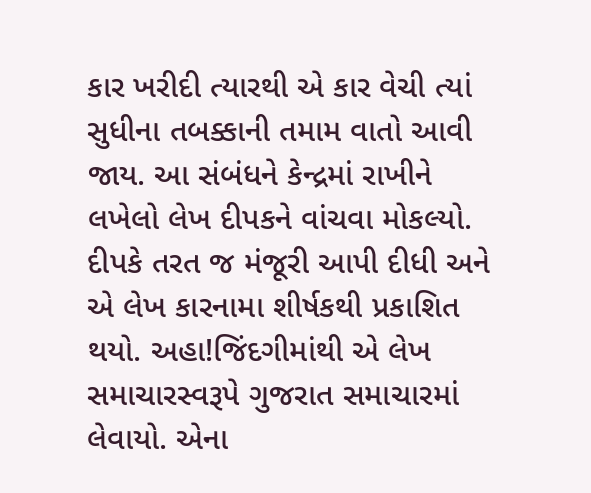કાર ખરીદી ત્યારથી એ કાર વેચી ત્યાં સુધીના તબક્કાની તમામ વાતો આવી જાય. આ સંબંધને કેન્દ્રમાં રાખીને લખેલો લેખ દીપકને વાંચવા મોકલ્યો. દીપકે તરત જ મંજૂરી આપી દીધી અને એ લેખ કારનામા શીર્ષકથી પ્રકાશિત થયો. અહા!જિંદગીમાંથી એ લેખ સમાચારસ્વરૂપે ગુજરાત સમાચારમાં લેવાયો. એના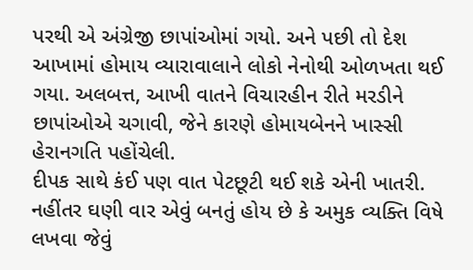પરથી એ અંગ્રેજી છાપાંઓમાં ગયો. અને પછી તો દેશ આખામાં હોમાય વ્યારાવાલાને લોકો નેનોથી ઓળખતા થઈ ગયા. અલબત્ત, આખી વાતને વિચારહીન રીતે મરડીને છાપાંઓએ ચગાવી, જેને કારણે હોમાયબેનને ખાસ્સી હેરાનગતિ પહોંચેલી.
દીપક સાથે કંઈ પણ વાત પેટછૂટી થઈ શકે એની ખાતરી. નહીંતર ઘણી વાર એવું બનતું હોય છે કે અમુક વ્યક્તિ વિષે લખવા જેવું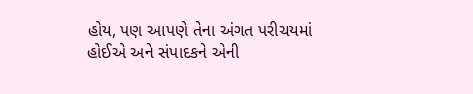હોય, પણ આપણે તેના અંગત પરીચયમાં હોઈએ અને સંપાદકને એની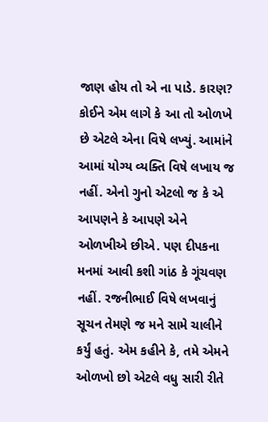જાણ હોય તો એ ના પાડે. કારણ? કોઈને એમ લાગે કે આ તો ઓળખે છે એટલે એના વિષે લખ્યું. આમાંને આમાં યોગ્ય વ્યક્તિ વિષે લખાય જ નહીં. એનો ગુનો એટલો જ કે એ આપણને કે આપણે એને ઓળખીએ છીએ. પણ દીપકના મનમાં આવી કશી ગાંઠ કે ગૂંચવણ નહીં. રજનીભાઈ વિષે લખવાનું સૂચન તેમણે જ મને સામે ચાલીને કર્યું હતું. એમ કહીને કે, તમે એમને ઓળખો છો એટલે વધુ સારી રીતે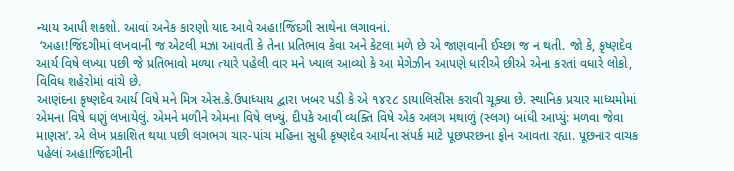ન્યાય આપી શકશો. આવાં અનેક કારણો યાદ આવે અહા!જિંદગી સાથેના લગાવનાં.
 ‘અહા!જિંદગીમાં લખવાની જ એટલી મઝા આવતી કે તેના પ્રતિભાવ કેવા અને કેટલા મળે છે એ જાણવાની ઈચ્છા જ ન થતી. જો કે, કૃષ્ણદેવ આર્ય વિષે લખ્યા પછી જે પ્રતિભાવો મળ્યા ત્યારે પહેલી વાર મને ખ્યાલ આવ્યો કે આ મેગેઝીન આપણે ધારીએ છીએ એના કરતાં વધારે લોકો, વિવિધ શહેરોમાં વાંચે છે.
આણંદના કૃષ્ણદેવ આર્ય વિષે મને મિત્ર એસ.કે.ઉપાધ્યાય દ્વારા ખબર પડી કે એ ૧૪૨૮ ડાયાલિસીસ કરાવી ચૂક્યા છે. સ્થાનિક પ્રચાર માધ્યમોમાં એમના વિષે ઘણું લખાયેલું. એમને મળીને એમના વિષે લખ્યું. દીપકે આવી વ્યક્તિ વિષે એક અલગ મથાળું (સ્લગ) બાંધી આપ્યું: મળવા જેવા માણસ’. એ લેખ પ્રકાશિત થયા પછી લગભગ ચાર-પાંચ મહિના સુધી કૃષ્ણદેવ આર્યના સંપર્ક માટે પૂછપરછના ફોન આવતા રહ્યા. પૂછનાર વાચક પહેલાં અહા!જિંદગીની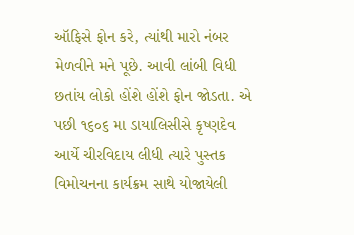ઑફિસે ફોન કરે, ત્યાંથી મારો નંબર મેળવીને મને પૂછે. આવી લાંબી વિધી છતાંય લોકો હોંશે હોંશે ફોન જોડતા. એ પછી ૧૬૦૬ મા ડાયાલિસીસે કૃષ્ણદેવ આર્યે ચીરવિદાય લીધી ત્યારે પુસ્તક વિમોચનના કાર્યક્રમ સાથે યોજાયેલી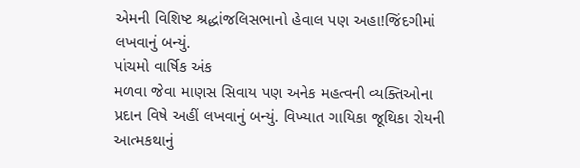એમની વિશિષ્ટ શ્રદ્ધાંજલિસભાનો હેવાલ પણ અહા!જિંદગીમાં  લખવાનું બન્યું.
પાંચમો વાર્ષિક અંક
મળવા જેવા માણસ સિવાય પણ અનેક મહત્વની વ્યક્તિઓના પ્રદાન વિષે અહીં લખવાનું બન્યું. વિખ્યાત ગાયિકા જૂથિકા રોયની આત્મકથાનું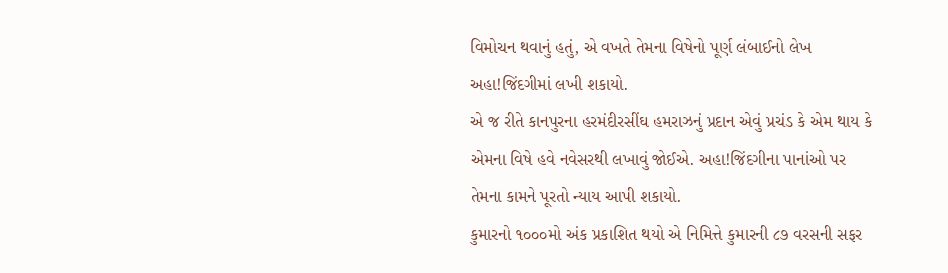વિમોચન થવાનું હતું, એ વખતે તેમના વિષેનો પૂર્ણ લંબાઈનો લેખ અહા!જિંદગીમાં લખી શકાયો.
એ જ રીતે કાનપુરના હરમંદીરસીંઘ હમરાઝનું પ્રદાન એવું પ્રચંડ કે એમ થાય કે એમના વિષે હવે નવેસરથી લખાવું જોઈએ. અહા!જિંદગીના પાનાંઓ પર તેમના કામને પૂરતો ન્યાય આપી શકાયો.
કુમારનો ૧૦૦૦મો અંક પ્રકાશિત થયો એ નિમિત્તે કુમારની ૮૭ વરસની સફર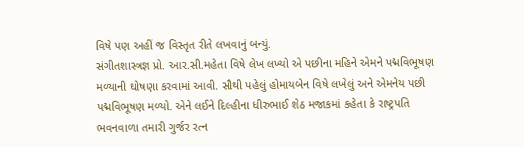વિષે પણ અહીં જ વિસ્તૃત રીતે લખવાનું બન્યું.
સંગીતશાસ્ત્રજ્ઞ પ્રો. આર.સી.મહેતા વિષે લેખ લખ્યો એ પછીના મહિને એમને પદ્મવિભૂષણ મળ્યાની ઘોષણા કરવામાં આવી. સૌથી પહેલું હોમાયબેન વિષે લખેલું અને એમનેય પછી પદ્મવિભૂષણ મળ્યો. એને લઈને દિલ્હીના ધીરુભાઈ શેઠ મજાકમાં કહેતા કે રાષ્ટ્રપતિ ભવનવાળા તમારી ગુર્જર રત્ન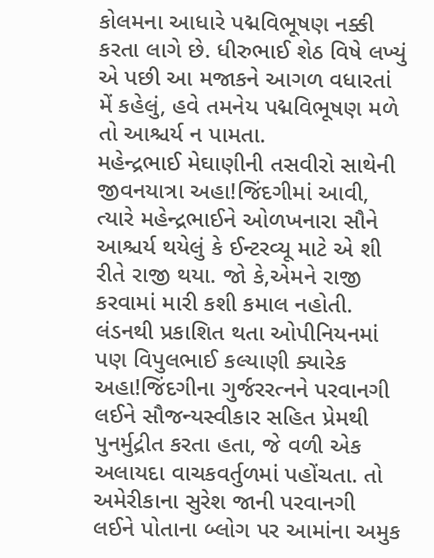કોલમના આધારે પદ્મવિભૂષણ નક્કી કરતા લાગે છે. ધીરુભાઈ શેઠ વિષે લખ્યું એ પછી આ મજાકને આગળ વધારતાં મેં કહેલું, હવે તમનેય પદ્મવિભૂષણ મળે તો આશ્ચર્ય ન પામતા.
મહેન્દ્રભાઈ મેઘાણીની તસવીરો સાથેની જીવનયાત્રા અહા!જિંદગીમાં આવી, ત્યારે મહેન્દ્રભાઈને ઓળખનારા સૌને આશ્ચર્ય થયેલું કે ઈન્ટરવ્યૂ માટે એ શી રીતે રાજી થયા. જો કે,એમને રાજી કરવામાં મારી કશી કમાલ નહોતી.
લંડનથી પ્રકાશિત થતા ઓપીનિયનમાં પણ વિપુલભાઈ કલ્યાણી ક્યારેક અહા!જિંદગીના ગુર્જરરત્નને પરવાનગી લઈને સૌજન્યસ્વીકાર સહિત પ્રેમથી પુનર્મુદ્રીત કરતા હતા, જે વળી એક અલાયદા વાચકવર્તુળમાં પહોંચતા. તો અમેરીકાના સુરેશ જાની પરવાનગી લઈને પોતાના બ્લોગ પર આમાંના અમુક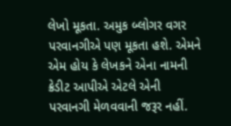લેખો મૂકતા. અમુક બ્લોગર વગર પરવાનગીએ પણ મૂકતા હશે. એમને એમ હોય કે લેખકને એના નામની ક્રેડીટ આપીએ એટલે એની પરવાનગી મેળવવાની જરૂર નહીં.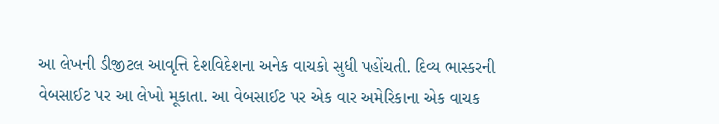આ લેખની ડીજીટલ આવૃત્તિ દેશવિદેશના અનેક વાચકો સુધી પહોંચતી. દિવ્ય ભાસ્કરની વેબસાઈટ પર આ લેખો મૂકાતા. આ વેબસાઈટ પર એક વાર અમેરિકાના એક વાચક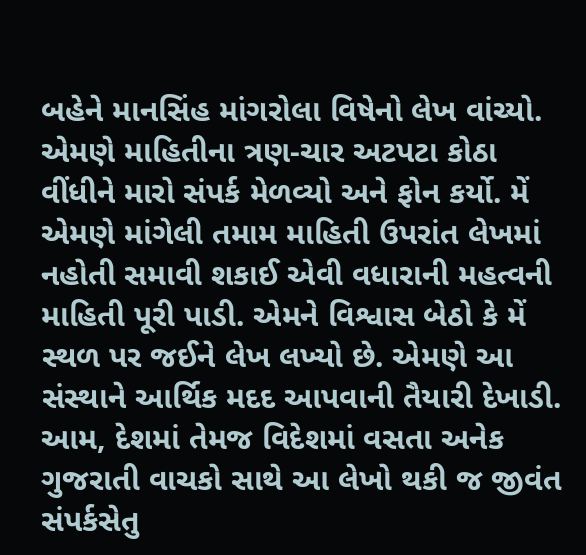બહેને માનસિંહ માંગરોલા વિષેનો લેખ વાંચ્યો. એમણે માહિતીના ત્રણ-ચાર અટપટા કોઠા વીંધીને મારો સંપર્ક મેળવ્યો અને ફોન કર્યો. મેં એમણે માંગેલી તમામ માહિતી ઉપરાંત લેખમાં નહોતી સમાવી શકાઈ એવી વધારાની મહત્વની માહિતી પૂરી પાડી. એમને વિશ્વાસ બેઠો કે મેં સ્થળ પર જઈને લેખ લખ્યો છે. એમણે આ સંસ્થાને આર્થિક મદદ આપવાની તૈયારી દેખાડી. આમ, દેશમાં તેમજ વિદેશમાં વસતા અનેક ગુજરાતી વાચકો સાથે આ લેખો થકી જ જીવંત સંપર્કસેતુ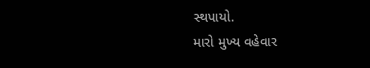સ્થપાયો.
મારો મુખ્ય વહેવાર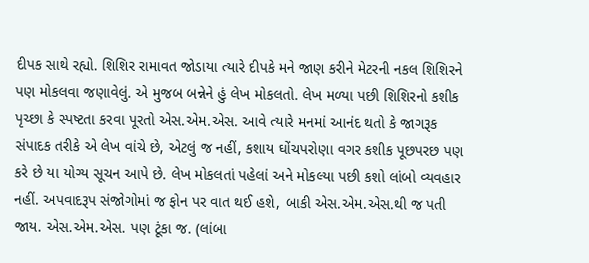દીપક સાથે રહ્યો. શિશિર રામાવત જોડાયા ત્યારે દીપકે મને જાણ કરીને મેટરની નકલ શિશિરને પણ મોકલવા જણાવેલું. એ મુજબ બન્નેને હું લેખ મોકલતો. લેખ મળ્યા પછી શિશિરનો કશીક પૃચ્છા કે સ્પષ્ટતા કરવા પૂરતો એસ.એમ.એસ. આવે ત્યારે મનમાં આનંદ થતો કે જાગરૂક સંપાદક તરીકે એ લેખ વાંચે છે, એટલું જ નહીં, કશાય ઘોંચપરોણા વગર કશીક પૂછપરછ પણ કરે છે યા યોગ્ય સૂચન આપે છે. લેખ મોકલતાં પહેલાં અને મોકલ્યા પછી કશો લાંબો વ્યવહાર નહીં. અપવાદરૂપ સંજોગોમાં જ ફોન પર વાત થઈ હશે, બાકી એસ.એમ.એસ.થી જ પતી જાય. એસ.એમ.એસ. પણ ટૂંકા જ. (લાંબા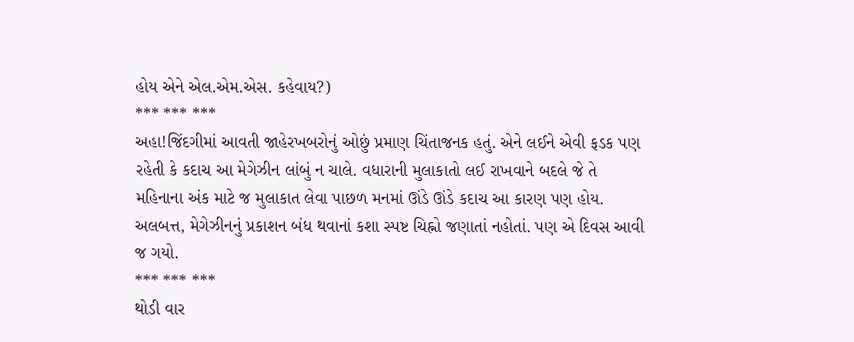હોય એને એલ.એમ.એસ. કહેવાય?)
*** *** ***
અહા!જિંદગીમાં આવતી જાહેરખબરોનું ઓછું પ્રમાણ ચિંતાજનક હતું. એને લઈને એવી ફડક પણ રહેતી કે કદાચ આ મેગેઝીન લાંબું ન ચાલે. વધારાની મુલાકાતો લઈ રાખવાને બદલે જે તે મહિનાના અંક માટે જ મુલાકાત લેવા પાછળ મનમાં ઊંડે ઊંડે કદાચ આ કારણ પણ હોય. અલબત્ત, મેગેઝીનનું પ્રકાશન બંધ થવાનાં કશા સ્પષ્ટ ચિહ્નો જણાતાં નહોતાં. પણ એ દિવસ આવી જ ગયો.
*** *** ***
થોડી વાર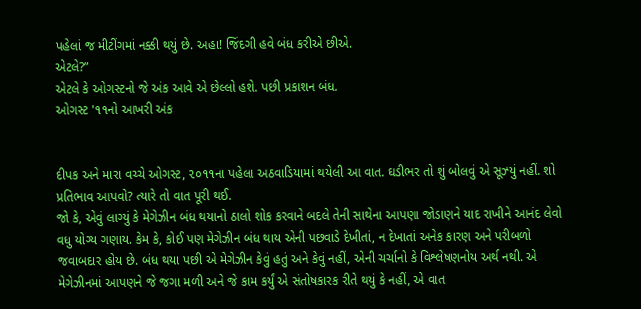પહેલાં જ મીટીંગમાં નક્કી થયું છે. અહા! જિંદગી હવે બંધ કરીએ છીએ.
એટલે?”
એટલે કે ઓગસ્ટનો જે અંક આવે એ છેલ્લો હશે. પછી પ્રકાશન બંધ.
ઓગસ્ટ '૧૧નો આખરી અંક


દીપક અને મારા વચ્ચે ઓગસ્ટ, ૨૦૧૧ના પહેલા અઠવાડિયામાં થયેલી આ વાત. ઘડીભર તો શું બોલવું એ સૂઝ્યું નહીં. શો પ્રતિભાવ આપવો? ત્યારે તો વાત પૂરી થઈ.
જો કે, એવું લાગ્યું કે મેગેઝીન બંધ થયાનો ઠાલો શોક કરવાને બદલે તેની સાથેના આપણા જોડાણને યાદ રાખીને આનંદ લેવો વધુ યોગ્ય ગણાય. કેમ કે, કોઈ પણ મેગેઝીન બંધ થાય એની પછવાડે દેખીતાં, ન દેખાતાં અનેક કારણ અને પરીબળો જવાબદાર હોય છે. બંધ થયા પછી એ મેગેઝીન કેવું હતું અને કેવું નહીં, એની ચર્ચાનો કે વિશ્લેષણનોય અર્થ નથી. એ મેગેઝીનમાં આપણને જે જગા મળી અને જે કામ કર્યું એ સંતોષકારક રીતે થયું કે નહીં, એ વાત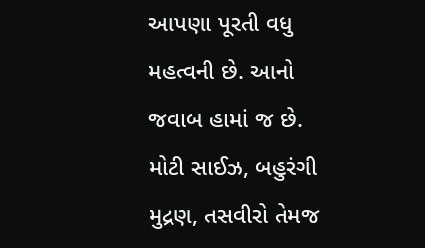આપણા પૂરતી વધુ મહત્વની છે. આનો જવાબ હામાં જ છે.
મોટી સાઈઝ, બહુરંગી મુદ્રણ, તસવીરો તેમજ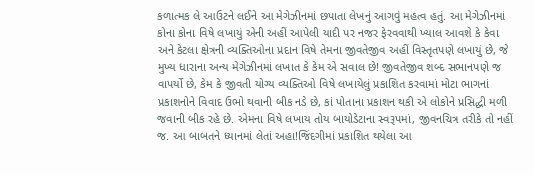કળાત્મક લે આઉટને લઈને આ મેગેઝીનમાં છપાતા લેખનું આગવું મહત્વ હતું. આ મેગેઝીનમાં કોના કોના વિષે લખાયું એની અહીં આપેલી યાદી પર નજર ફેરવવાથી ખ્યાલ આવશે કે કેવા અને કેટલા ક્ષેત્રની વ્યક્તિઓના પ્રદાન વિષે તેમના જીવતેજીવ અહીં વિસ્તૃતપણે લખાયું છે, જે મુખ્ય ધારાના અન્ય મેગેઝીનમાં લખાત કે કેમ એ સવાલ છે! જીવતેજીવ શબ્દ સભાનપણે જ વાપર્યો છે, કેમ કે જીવતી યોગ્ય વ્યક્તિઓ વિષે લખાયેલું પ્રકાશિત કરવામાં મોટા ભાગનાં પ્રકાશનોને વિવાદ ઉભો થવાની બીક નડે છે, કાં પોતાના પ્રકાશન થકી એ લોકોને પ્રસિદ્ધી મળી જવાની બીક રહે છે. એમના વિષે લખાય તોય બાયોડેટાના સ્વરૂપમાં, જીવનચિત્ર તરીકે તો નહીં જ. આ બાબતને ધ્યાનમાં લેતાં અહા!જિંદગીમાં પ્રકાશિત થયેલા આ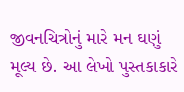જીવનચિત્રોનું મારે મન ઘણું મૂલ્ય છે. આ લેખો પુસ્તકાકારે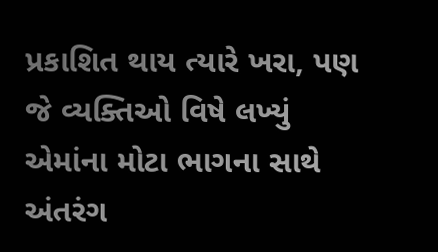પ્રકાશિત થાય ત્યારે ખરા, પણ જે વ્યક્તિઓ વિષે લખ્યું એમાંના મોટા ભાગના સાથે અંતરંગ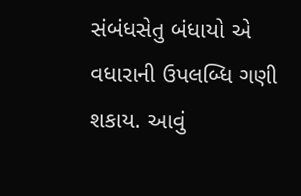સંબંધસેતુ બંધાયો એ વધારાની ઉપલબ્ધિ ગણી શકાય. આવું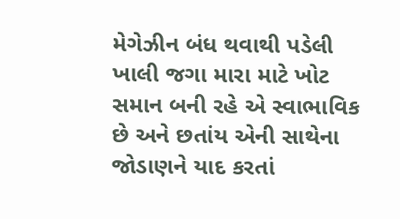મેગેઝીન બંધ થવાથી પડેલી ખાલી જગા મારા માટે ખોટ સમાન બની રહે એ સ્વાભાવિક છે અને છતાંય એની સાથેના જોડાણને યાદ કરતાં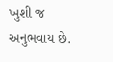ખુશી જ અનુભવાય છે.